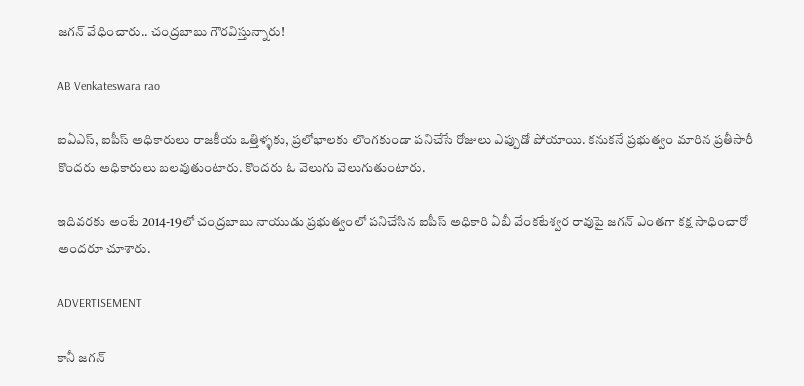జగన్‌ వేధించారు.. చంద్రబాబు గౌరవిస్తున్నారు!

AB Venkateswara rao

ఐఏఎస్, ఐపీస్ అధికారులు రాజకీయ ఒత్తిళ్ళకు, ప్రలోభాలకు లొంగకుండా పనిచేసే రోజులు ఎప్పుడో పోయాయి. కనుకనే ప్రభుత్వం మారిన ప్రతీసారీ కొందరు అధికారులు బలవుతుంటారు. కొందరు ఓ వెలుగు వెలుగుతుంటారు.

ఇదివరకు అంటే 2014-19లో చంద్రబాబు నాయుడు ప్రభుత్వంలో పనిచేసిన ఐపీస్ అధికారి ఏబీ వేంకటేశ్వర రావుపై జగన్‌ ఎంతగా కక్ష సాధించారో అందరూ చూశారు.

ADVERTISEMENT

కానీ జగన్‌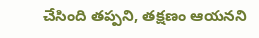చేసింది తప్పని, తక్షణం ఆయనని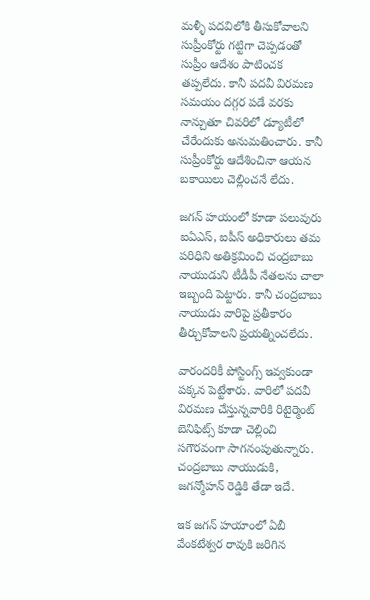మళ్ళీ పదవిలోకి తీసుకోవాలని సుప్రీంకోర్టు గట్టిగా చెప్పడంతో సుప్రీం ఆదేశం పాటించక తప్పలేదు. కానీ పదవీ విరమణ సమయం దగ్గర పడే వరకు నాన్చుతూ చివరిలో డ్యూటీలో చేరేందుకు అనుమతించారు. కానీ సుప్రీంకోర్టు ఆదేశించినా ఆయన బకాయిలు చెల్లించనే లేదు.

జగన్‌ హయంలో కూడా పలువురు ఐఏఎస్, ఐపీస్ అధికారులు తమ పరిధిని అతిక్రమించి చంద్రబాబు నాయుడుని టీడీపీ నేతలను చాలా ఇబ్బంది పెట్టారు. కానీ చంద్రబాబు నాయుడు వారిపై ప్రతీకారం తీర్చుకోవాలని ప్రయత్నించలేదు.

వారందరికీ పోస్టింగ్స్ ఇవ్వకుండా పక్కన పెట్టేశారు. వారిలో పదవీ విరమణ చేస్తున్నవారికి రిటైర్మెంట్ బెనిఫిట్స్ కూడా చెల్లించి సగౌరవంగా సాగనంపుతున్నారు. చంద్రబాబు నాయుడుకి, జగన్మోహన్ రెడ్డికి తేడా ఇదే.

ఇక జగన్‌ హయాంలో ఏబీ వేంకటేశ్వర రావుకి జరిగిన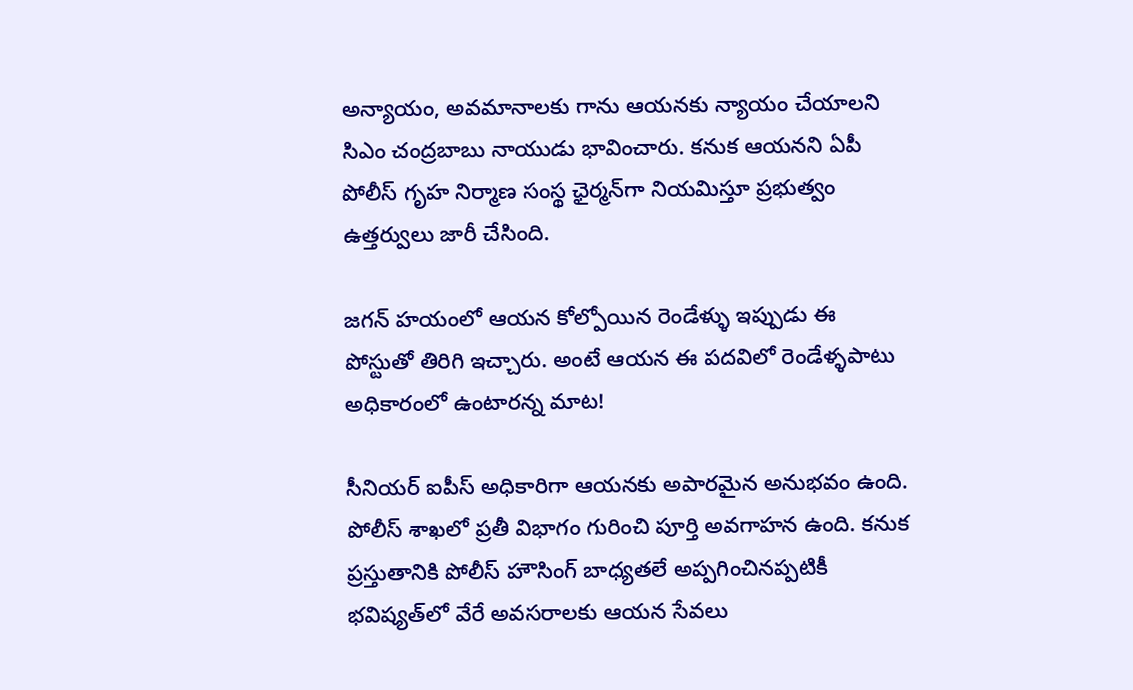అన్యాయం, అవమానాలకు గాను ఆయనకు న్యాయం చేయాలని సిఎం చంద్రబాబు నాయుడు భావించారు. కనుక ఆయనని ఏపీ పోలీస్ గృహ నిర్మాణ సంస్థ ఛైర్మన్‌గా నియమిస్తూ ప్రభుత్వం ఉత్తర్వులు జారీ చేసింది.

జగన్‌ హయంలో ఆయన కోల్పోయిన రెండేళ్ళు ఇప్పుడు ఈ పోస్టుతో తిరిగి ఇచ్చారు. అంటే ఆయన ఈ పదవిలో రెండేళ్ళపాటు అధికారంలో ఉంటారన్న మాట!

సీనియర్ ఐపీస్ అధికారిగా ఆయనకు అపారమైన అనుభవం ఉంది. పోలీస్ శాఖలో ప్రతీ విభాగం గురించి పూర్తి అవగాహన ఉంది. కనుక ప్రస్తుతానికి పోలీస్ హౌసింగ్ బాధ్యతలే అప్పగించినప్పటికీ భవిష్యత్‌లో వేరే అవసరాలకు ఆయన సేవలు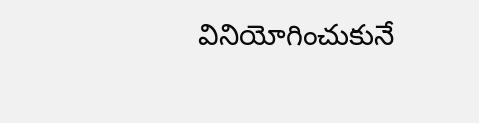వినియోగించుకునే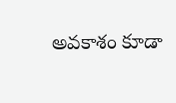అవకాశం కూడా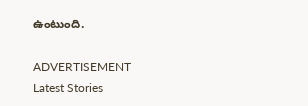ఉంటుంది.

ADVERTISEMENT
Latest Stories